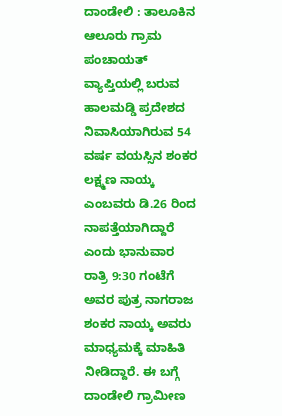ದಾಂಡೇಲಿ : ತಾಲೂಕಿನ ಆಲೂರು ಗ್ರಾಮ ಪಂಚಾಯತ್ ವ್ಯಾಪ್ತಿಯಲ್ಲಿ ಬರುವ ಹಾಲಮಡ್ಡಿ ಪ್ರದೇಶದ ನಿವಾಸಿಯಾಗಿರುವ 54 ವರ್ಷ ವಯಸ್ಸಿನ ಶಂಕರ ಲಕ್ಷ್ಮಣ ನಾಯ್ಕ ಎಂಬವರು ಡಿ.26 ರಿಂದ ನಾಪತ್ತೆಯಾಗಿದ್ದಾರೆ ಎಂದು ಭಾನುವಾರ ರಾತ್ರಿ 9:30 ಗಂಟೆಗೆ ಅವರ ಪುತ್ರ ನಾಗರಾಜ ಶಂಕರ ನಾಯ್ಕ ಅವರು ಮಾಧ್ಯಮಕ್ಕೆ ಮಾಹಿತಿ ನೀಡಿದ್ದಾರೆ. ಈ ಬಗ್ಗೆ ದಾಂಡೇಲಿ ಗ್ರಾಮೀಣ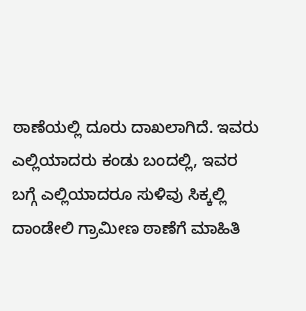ಠಾಣೆಯಲ್ಲಿ ದೂರು ದಾಖಲಾಗಿದೆ. ಇವರು ಎಲ್ಲಿಯಾದರು ಕಂಡು ಬಂದಲ್ಲಿ, ಇವರ ಬಗ್ಗೆ ಎಲ್ಲಿಯಾದರೂ ಸುಳಿವು ಸಿಕ್ಕಲ್ಲಿ ದಾಂಡೇಲಿ ಗ್ರಾಮೀಣ ಠಾಣೆಗೆ ಮಾಹಿತಿ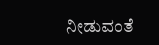ನೀಡುವಂತೆ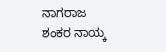ನಾಗರಾಜ ಶಂಕರ ನಾಯ್ಕ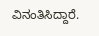ವಿನಂತಿಸಿದ್ದಾರೆ.